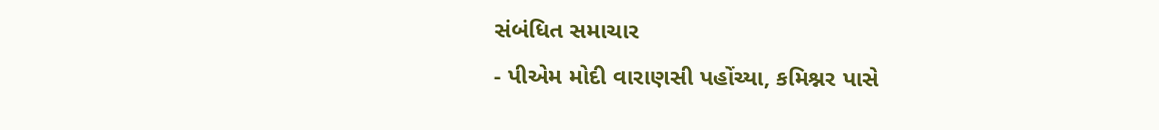સંબંધિત સમાચાર
- પીએમ મોદી વારાણસી પહોંચ્યા, કમિશ્નર પાસે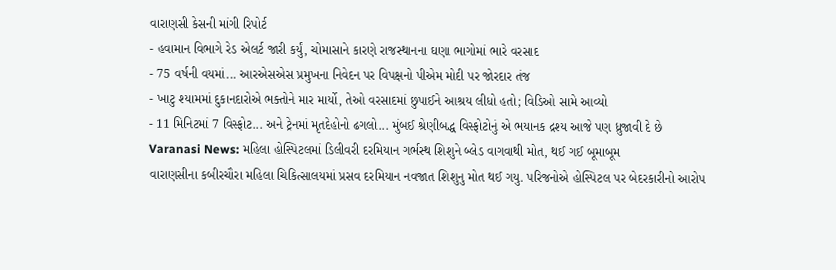વારાણસી કેસની માંગી રિપોર્ટ
- હવામાન વિભાગે રેડ એલર્ટ જારી કર્યું, ચોમાસાને કારણે રાજસ્થાનના ઘણા ભાગોમાં ભારે વરસાદ
- 75 વર્ષની વયમાં... આરએસએસ પ્રમુખના નિવેદન પર વિપક્ષનો પીએમ મોદી પર જોરદાર તંજ
- ખાટુ શ્યામમાં દુકાનદારોએ ભક્તોને માર માર્યો, તેઓ વરસાદમાં છુપાઈને આશ્રય લીધો હતો; વિડિઓ સામે આવ્યો
- 11 મિનિટમાં 7 વિસ્ફોટ... અને ટ્રેનમાં મૃતદેહોનો ઢગલો... મુંબઈ શ્રેણીબદ્ધ વિસ્ફોટોનું એ ભયાનક દ્રશ્ય આજે પણ ધ્રુજાવી દે છે
Varanasi News: મહિલા હોસ્પિટલમાં ડિલીવરી દરમિયાન ગર્ભસ્થ શિશુને બ્લેડ વાગવાથી મોત, થઈ ગઈ બૂમાબૂમ
વારાણસીના કબીરચૌરા મહિલા ચિકિત્સાલયમાં પ્રસવ દરમિયાન નવજાત શિશુનુ મોત થઈ ગયુ. પરિજનોએ હોસ્પિટલ પર બેદરકારીનો આરોપ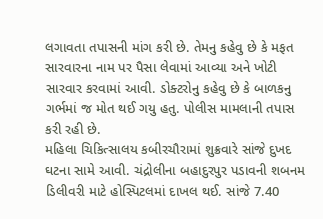લગાવતા તપાસની માંગ કરી છે. તેમનુ કહેવુ છે કે મફત સારવારના નામ પર પૈસા લેવામાં આવ્યા અને ખોટી સારવાર કરવામાં આવી. ડોક્ટરોનુ કહેવુ છે કે બાળકનુ ગર્ભમાં જ મોત થઈ ગયુ હતુ. પોલીસ મામલાની તપાસ કરી રહી છે.
મહિલા ચિકિત્સાલય કબીરચૌરામાં શુક્રવારે સાંજે દુખદ ઘટના સામે આવી. ચંદ્રોલીના બહાદુરપુર પડાવની શબનમ ડિલીવરી માટે હોસ્પિટલમાં દાખલ થઈ. સાંજે 7.40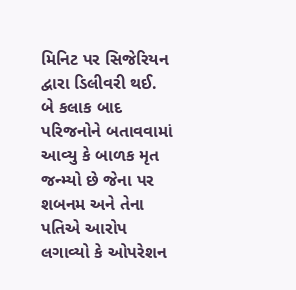મિનિટ પર સિજેરિયન દ્વારા ડિલીવરી થઈ.
બે કલાક બાદ પરિજનોને બતાવવામાં આવ્યુ કે બાળક મૃત જન્મ્યો છે જેના પર શબનમ અને તેના પતિએ આરોપ લગાવ્યો કે ઓપરેશન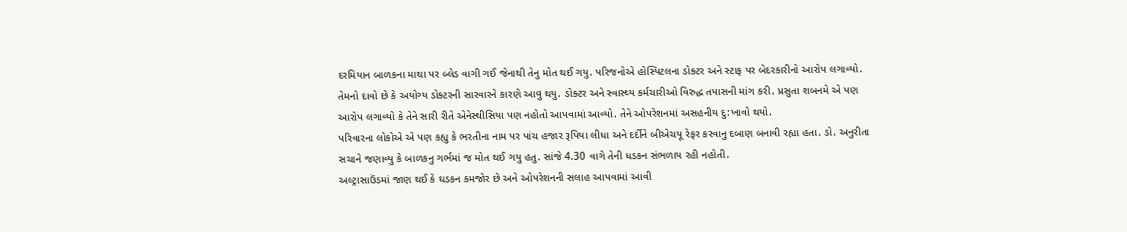દરમિયાન બાળકના માથા પર બ્લેડ વાગી ગઈ જેનાથી તેનુ મોત થઈ ગયુ. પરિજનોએ હોસ્પિટલના ડોક્ટર અને સ્ટાફ પર બેદરકારીનો આરોપ લગાવ્યો.
તેમનો દાવો છે કે અયોગ્ય ડોક્ટરની સારવારને કારણે આવુ થયુ. ડોક્ટર અને સ્વાસ્થ્ય કર્મચારીઓ વિરુદ્ધ તપાસની માંગ કરી. પ્રસુતા શબનમે એ પણ આરોપ લગાવ્યો કે તેને સારી રીતે એનેસ્થીસિયા પણ નહોતો આપવામાં આવ્યો. તેને ઓપરેશનમાં અસહનીય દુ:ખાવો થયો.
પરિવારના લોકોએ એ પણ કહ્યુ કે ભરતીના નામ પર પાંચ હજાર રૂપિયા લીધા અને દર્દીને બીએચયૂ રેફર કરવાનુ દબાણ બનાવી રહ્યા હતા. ડો. અનુરીતા સચાને જણાવ્યુ કે બાળકનુ ગર્ભમાં જ મોત થઈ ગયુ હતુ. સાંજે 4.30 વાગે તેની ધડકન સંભળાય રહી નહોતી.
અલ્ટ્રાસાઉંડમાં જાણ થઈ કે ઘડકન કમજોર છે અને ઓપરેશનની સલાહ આપવામાં આવી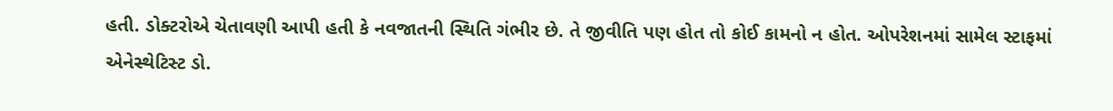હતી. ડોક્ટરોએ ચેતાવણી આપી હતી કે નવજાતની સ્થિતિ ગંભીર છે. તે જીવીતિ પણ હોત તો કોઈ કામનો ન હોત. ઓપરેશનમાં સામેલ સ્ટાફમાં એનેસ્થેટિસ્ટ ડો.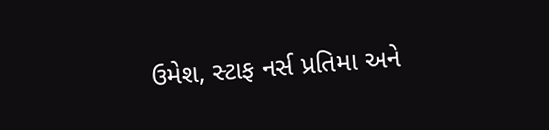ઉમેશ, સ્ટાફ નર્સ પ્રતિમા અને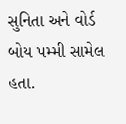સુનિતા અને વોર્ડ બોય પમ્મી સામેલ હતા.